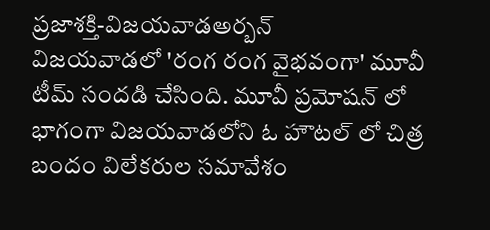ప్రజాశక్తి-విజయవాడఅర్బన్
విజయవాడలో 'రంగ రంగ వైభవంగా' మూవీ టీమ్ సందడి చేసింది. మూవీ ప్రమోషన్ లో భాగంగా విజయవాడలోని ఓ హౌటల్ లో చిత్ర బందం విలేకరుల సమావేశం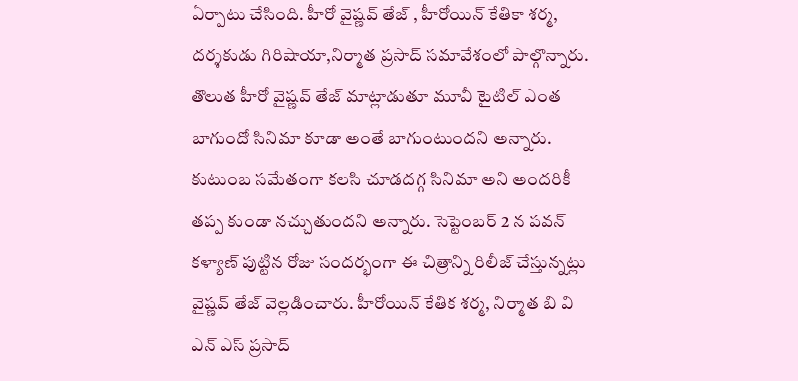ఏర్పాటు చేసింది. హీరో వైష్ణవ్ తేజ్ , హీరోయిన్ కేతికా శర్మ, దర్శకుడు గిరిషాయా,నిర్మాత ప్రసాద్ సమావేశంలో పాల్గొన్నారు. తొలుత హీరో వైష్ణవ్ తేజ్ మాట్లాడుతూ మూవీ టైటిల్ ఎంత బాగుందో సినిమా కూడా అంతే బాగుంటుందని అన్నారు. కుటుంబ సమేతంగా కలసి చూడదగ్గ సినిమా అని అందరికీ తప్ప కుండా నచ్చుతుందని అన్నారు. సెప్టెంబర్ 2 న పవన్ కళ్యాణ్ పుట్టిన రోజు సందర్భంగా ఈ చిత్రాన్ని రిలీజ్ చేస్తున్నట్లు వైష్ణవ్ తేజ్ వెల్లడించారు. హీరోయిన్ కేతిక శర్మ, నిర్మాత బి వి ఎన్ ఎస్ ప్రసాద్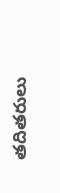తదితరులు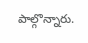పాల్గొన్నారు.